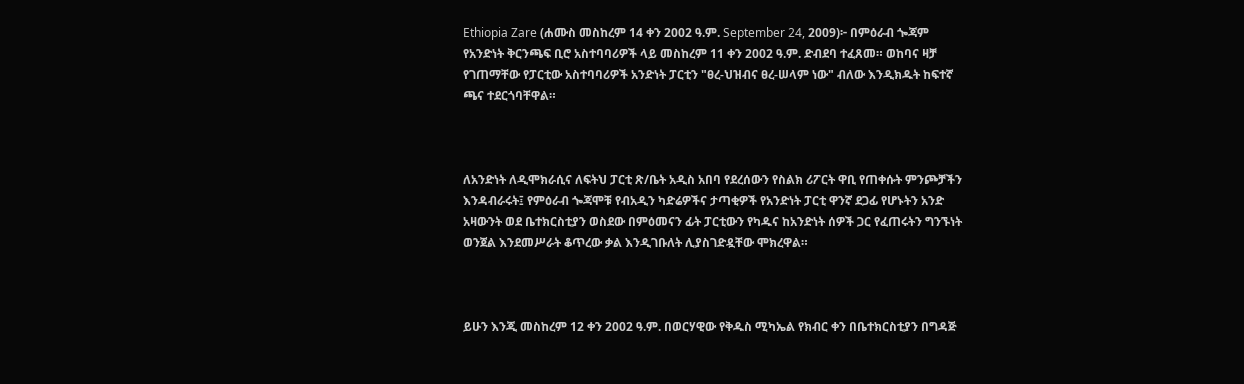Ethiopia Zare (ሐሙስ መስከረም 14 ቀን 2002 ዓ.ም. September 24, 2009)፦ በምዕራብ ጐጃም የአንድነት ቅርንጫፍ ቢሮ አስተባባሪዎች ላይ መስከረም 11 ቀን 2002 ዓ.ም. ድብደባ ተፈጸመ። ወከባና ዛቻ የገጠማቸው የፓርቲው አስተባባሪዎች አንድነት ፓርቲን "ፀረ-ህዝብና ፀረ-ሠላም ነው" ብለው እንዲክዱት ከፍተኛ ጫና ተደርጎባቸዋል።



ለአንድነት ለዲሞክራሲና ለፍትህ ፓርቲ ጽ/ቤት አዲስ አበባ የደረሰውን የስልክ ሪፖርት ዋቢ የጠቀሱት ምንጮቻችን እንዳብራሩት፤ የምዕራብ ጐጃሞቹ የብአዲን ካድሬዎችና ታጣቂዎች የአንድነት ፓርቲ ዋንኛ ደጋፊ የሆኑትን አንድ አዛውንት ወደ ቤተክርስቲያን ወስደው በምዕመናን ፊት ፓርቲውን የካዱና ከአንድነት ሰዎች ጋር የፈጠሩትን ግንኙነት ወንጀል እንደመሥራት ቆጥረው ቃል እንዲገቡለት ሊያስገድዷቸው ሞክረዋል።



ይሁን እንጂ መስከረም 12 ቀን 2002 ዓ.ም. በወርሃዊው የቅዱስ ሚካኤል የክብር ቀን በቤተክርስቲያን በግዳጅ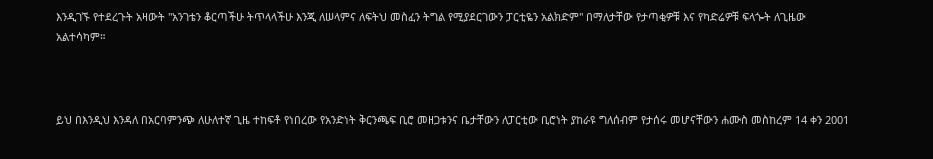እንዲገኙ የተደረጉት አዛውት "አንገቴን ቆርጣችሁ ትጥላላችሁ እንጂ ለሠላምና ለፍትህ መስፈን ትግል የሚያደርገውን ፓርቲዬን አልክድም" በማለታቸው የታጣቂዎቹ እና የካድሬዎቹ ፍላጐት ለጊዜው አልተሳካም።



ይህ በእንዲህ እንዳለ በአርባምንጭ ለሁለተኛ ጊዜ ተከፍቶ የነበረው የአንድነት ቅርንጫፍ ቢሮ መዘጋቱንና ቤታቸውን ለፓርቲው ቢሮነት ያከራዩ ግለሰብም የታሰሩ መሆናቸውን ሐሙስ መስከረም 14 ቀን 2001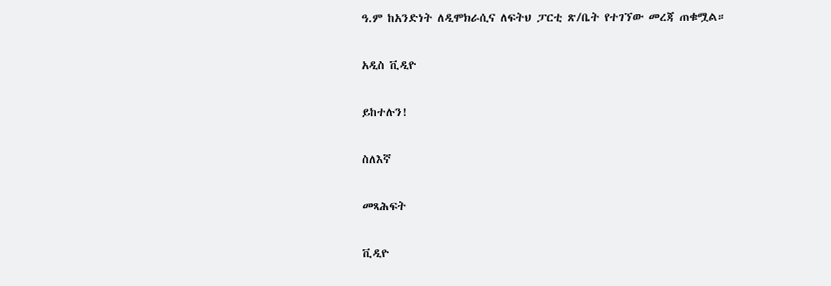ዓ.ም ከአንድነት ለዲሞክራሲና ለፍትህ ፓርቲ ጽ/ቤት የተገኘው መረጃ ጠቁሟል።

አዲስ ቪዲዮ

ይከተሉን!

ስለእኛ

መጻሕፍት

ቪዲዮ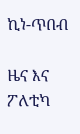ኪነ-ጥበብ

ዜና እና ፖለቲካ